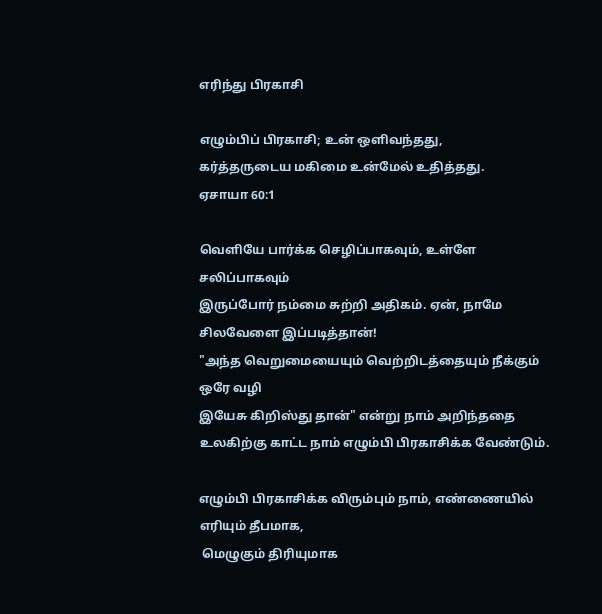எரிந்து பிரகாசி

எழும்பிப் பிரகாசி; உன் ஒளிவந்தது,
கர்த்தருடைய மகிமை உன்மேல் உதித்தது.
ஏசாயா 60:1

வெளியே பார்க்க செழிப்பாகவும், உள்ளே சலிப்பாகவும்
இருப்போர் நம்மை சுற்றி அதிகம். ஏன், நாமே சிலவேளை இப்படித்தான்!
"அந்த வெறுமையையும் வெற்றிடத்தையும் நீக்கும் ஒரே வழி
இயேசு கிறிஸ்து தான்" என்று நாம் அறிந்ததை
உலகிற்கு காட்ட நாம் எழும்பி பிரகாசிக்க வேண்டும்.

எழும்பி பிரகாசிக்க விரும்பும் நாம், எண்ணையில் எரியும் தீபமாக,
 மெழுகும் திரியுமாக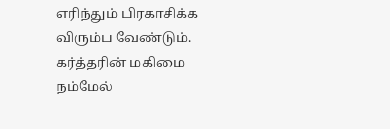எரிந்தும் பிரகாசிக்க விரும்ப வேண்டும்.
கர்த்தரின் மகிமை நம்மேல்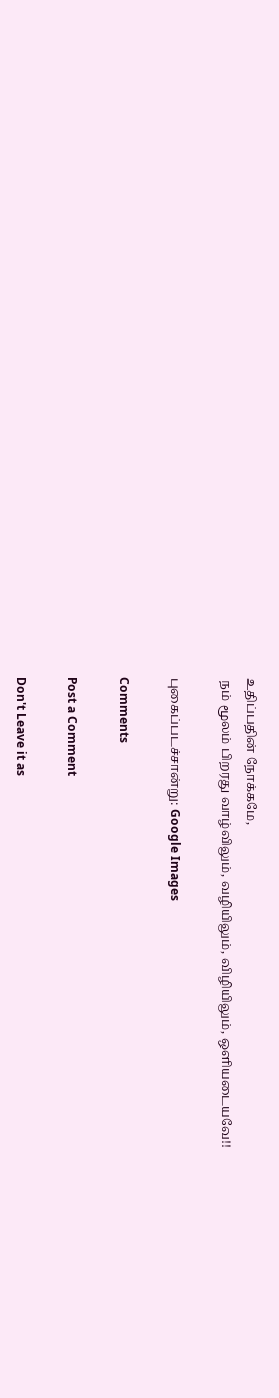உதிப்பதின் நோக்கமே,
 நம் மூலம் பிறரது வாழ்விலும், வழியிலும், விழியிலும், ஒளியடையவே!!

புகைப்படச்சான்று: Google Images

Comments

Post a Comment

Don't Leave it as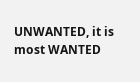UNWANTED, it is most WANTED